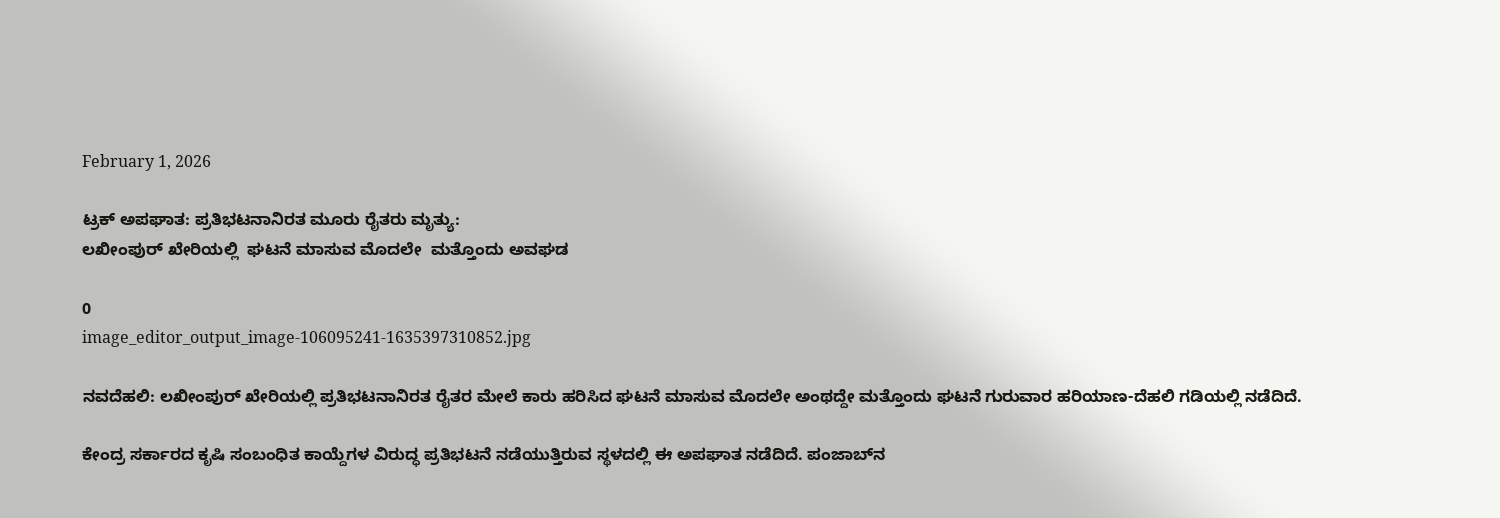February 1, 2026

ಟ್ರಕ್ ಅಪಘಾತ: ಪ್ರತಿಭಟನಾನಿರತ ಮೂರು ರೈತರು ಮೃತ್ಯು:
ಲಖೀಂಪುರ್ ಖೇರಿಯಲ್ಲಿ  ಘಟನೆ ಮಾಸುವ ಮೊದಲೇ  ಮತ್ತೊಂದು ಅವಘಡ

0
image_editor_output_image-106095241-1635397310852.jpg

ನವದೆಹಲಿ: ಲಖೀಂಪುರ್ ಖೇರಿಯಲ್ಲಿ ಪ್ರತಿಭಟನಾನಿರತ ರೈತರ ಮೇಲೆ ಕಾರು ಹರಿಸಿದ ಘಟನೆ ಮಾಸುವ ಮೊದಲೇ ಅಂಥದ್ದೇ ಮತ್ತೊಂದು ಘಟನೆ ಗುರುವಾರ ಹರಿಯಾಣ-ದೆಹಲಿ ಗಡಿಯಲ್ಲಿ ನಡೆದಿದೆ.

ಕೇಂದ್ರ ಸರ್ಕಾರದ ಕೃಷಿ ಸಂಬಂಧಿತ ಕಾಯ್ದೆಗಳ ವಿರುದ್ಧ ಪ್ರತಿಭಟನೆ ನಡೆಯುತ್ತಿರುವ ಸ್ಥಳದಲ್ಲಿ ಈ ಅಪಘಾತ ನಡೆದಿದೆ. ಪಂಜಾಬ್‌ನ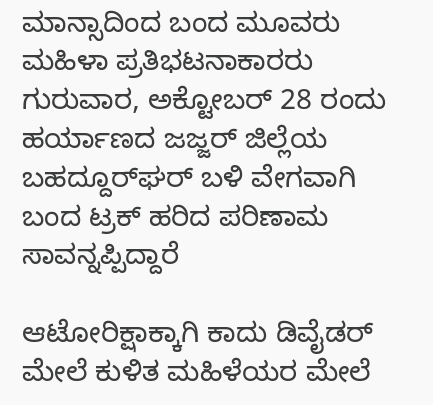ಮಾನ್ಸಾದಿಂದ ಬಂದ ಮೂವರು ಮಹಿಳಾ ಪ್ರತಿಭಟನಾಕಾರರು ಗುರುವಾರ, ಅಕ್ಟೋಬರ್ 28 ರಂದು ಹರ್ಯಾಣದ ಜಜ್ಜರ್ ಜಿಲ್ಲೆಯ ಬಹದ್ದೂರ್‌ಘರ್ ಬಳಿ ವೇಗವಾಗಿ ಬಂದ ಟ್ರಕ್‌ ಹರಿದ ಪರಿಣಾಮ ಸಾವನ್ನಪ್ಪಿದ್ದಾರೆ

ಆಟೋರಿಕ್ಷಾಕ್ಕಾಗಿ ಕಾದು ಡಿವೈಡರ್ ಮೇಲೆ ಕುಳಿತ ಮಹಿಳೆಯರ ಮೇಲೆ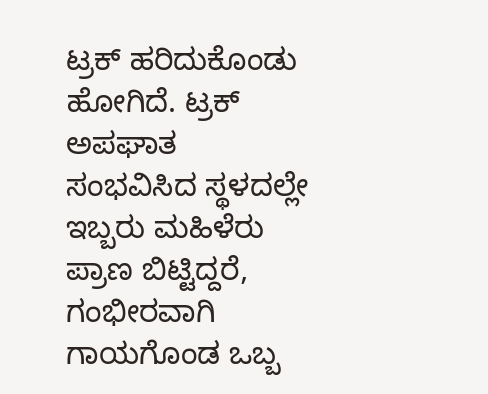ಟ್ರಕ್ ಹರಿದುಕೊಂಡು ಹೋಗಿದೆ. ಟ್ರಕ್ ಅಪಘಾತ ಸಂಭವಿಸಿದ ಸ್ಥಳದಲ್ಲೇ ಇಬ್ಬರು ಮಹಿಳೆರು ಪ್ರಾಣ ಬಿಟ್ಟಿದ್ದರೆ, ಗಂಭೀರವಾಗಿ ಗಾಯಗೊಂಡ ಒಬ್ಬ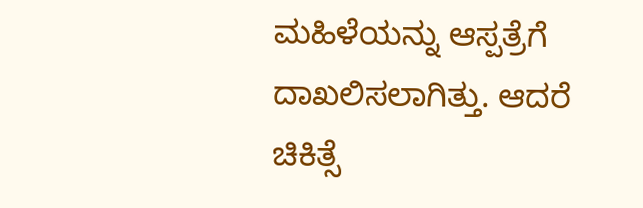ಮಹಿಳೆಯನ್ನು ಆಸ್ಪತ್ರೆಗೆ ದಾಖಲಿಸಲಾಗಿತ್ತು. ಆದರೆ ಚಿಕಿತ್ಸೆ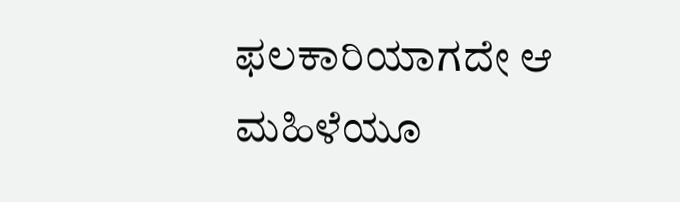ಫಲಕಾರಿಯಾಗದೇ ಆ ಮಹಿಳೆಯೂ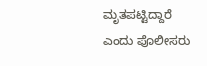ಮೃತಪಟ್ಟಿದ್ದಾರೆ ಎಂದು ಪೊಲೀಸರು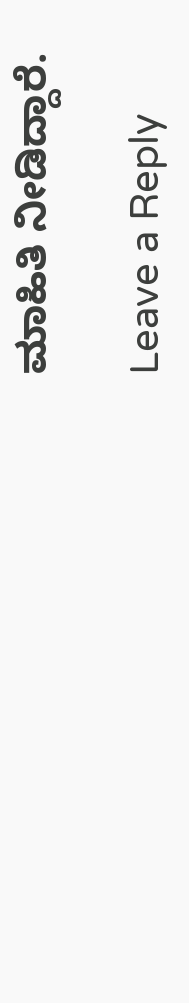ಮಾಹಿತಿ ನೀಡಿದ್ದಾರೆ.

Leave a Reply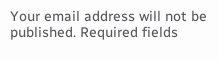Your email address will not be published. Required fields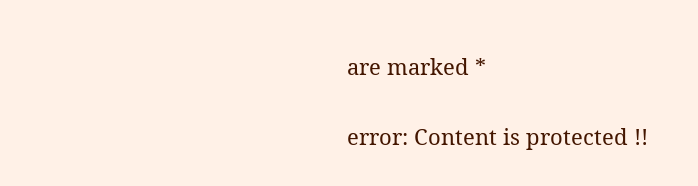are marked *

error: Content is protected !!